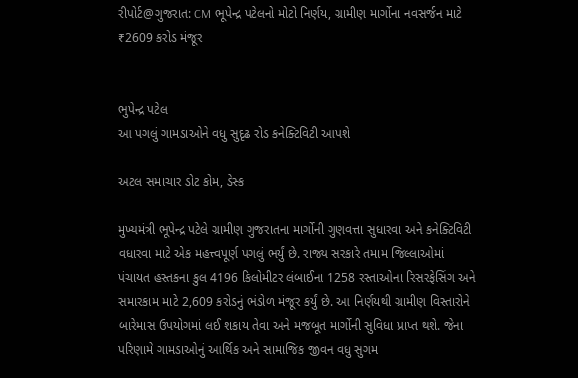રીપોર્ટ@ગુજરાત: CM ભૂપેન્દ્ર પટેલનો મોટો નિર્ણય, ગ્રામીણ માર્ગોના નવસર્જન માટે ₹2609 કરોડ મંજૂર


ભુપેન્દ્ર પટેલ
આ પગલું ગામડાઓને વધુ સુદૃઢ રોડ કનેક્ટિવિટી આપશે

અટલ સમાચાર ડોટ કોમ, ડેસ્ક

મુખ્યમંત્રી ભૂપેન્દ્ર પટેલે ગ્રામીણ ગુજરાતના માર્ગોની ગુણવત્તા સુધારવા અને કનેક્ટિવિટી વધારવા માટે એક મહત્ત્વપૂર્ણ પગલું ભર્યું છે. રાજ્ય સરકારે તમામ જિલ્લાઓમાં પંચાયત હસ્તકના કુલ 4196 કિલોમીટર લંબાઈના 1258 રસ્તાઓના રિસરફેસિંગ અને સમારકામ માટે 2,609 કરોડનું ભંડોળ મંજૂર કર્યું છે. આ નિર્ણયથી ગ્રામીણ વિસ્તારોને બારેમાસ ઉપયોગમાં લઈ શકાય તેવા અને મજબૂત માર્ગોની સુવિધા પ્રાપ્ત થશે. જેના પરિણામે ગામડાઓનું આર્થિક અને સામાજિક જીવન વધુ સુગમ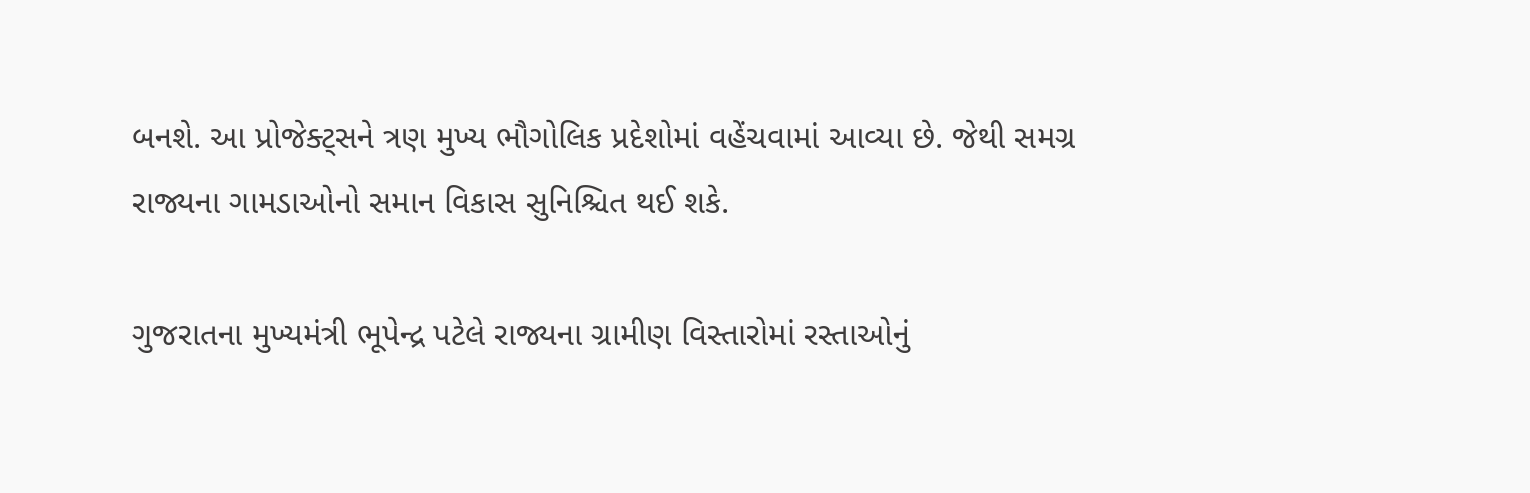બનશે. આ પ્રોજેક્ટ્સને ત્રણ મુખ્ય ભૌગોલિક પ્રદેશોમાં વહેંચવામાં આવ્યા છે. જેથી સમગ્ર રાજ્યના ગામડાઓનો સમાન વિકાસ સુનિશ્ચિત થઈ શકે.

ગુજરાતના મુખ્યમંત્રી ભૂપેન્દ્ર પટેલે રાજ્યના ગ્રામીણ વિસ્તારોમાં રસ્તાઓનું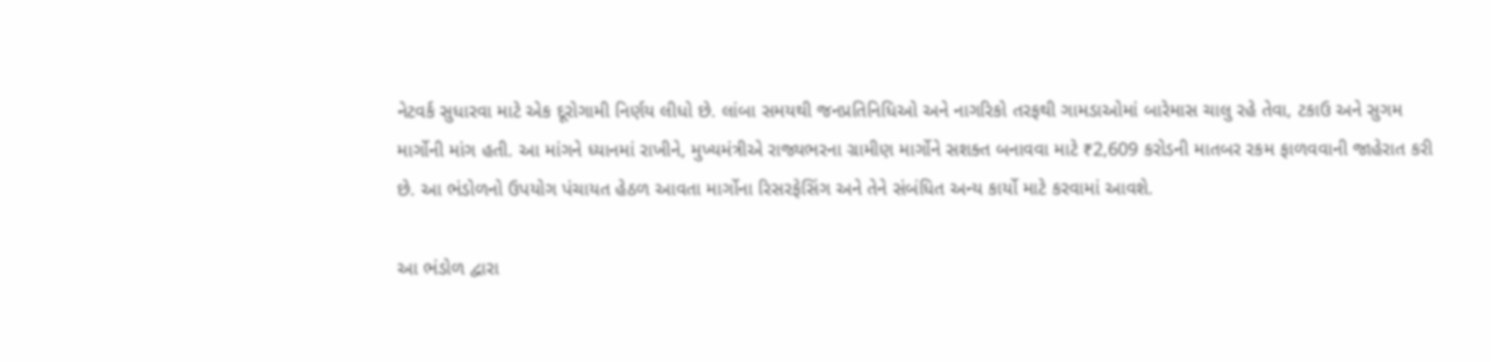નેટવર્ક સુધારવા માટે એક દૂરોગામી નિર્ણય લીધો છે. લાંબા સમયથી જનપ્રતિનિધિઓ અને નાગરિકો તરફથી ગામડાઓમાં બારેમાસ ચાલુ રહે તેવા, ટકાઉ અને સુગમ માર્ગોની માંગ હતી. આ માંગને ધ્યાનમાં રાખીને, મુખ્યમંત્રીએ રાજ્યભરના ગ્રામીણ માર્ગોને સશક્ત બનાવવા માટે ₹2,609 કરોડની માતબર રકમ ફાળવવાની જાહેરાત કરી છે. આ ભંડોળનો ઉપયોગ પંચાયત હેઠળ આવતા માર્ગોના રિસરફેસિંગ અને તેને સંબંધિત અન્ય કાર્યો માટે કરવામાં આવશે.

આ ભંડોળ દ્વારા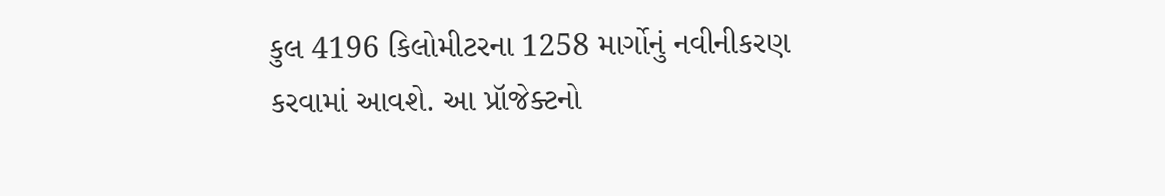કુલ 4196 કિલોમીટરના 1258 માર્ગોનું નવીનીકરણ કરવામાં આવશે. આ પ્રૉજેક્ટનો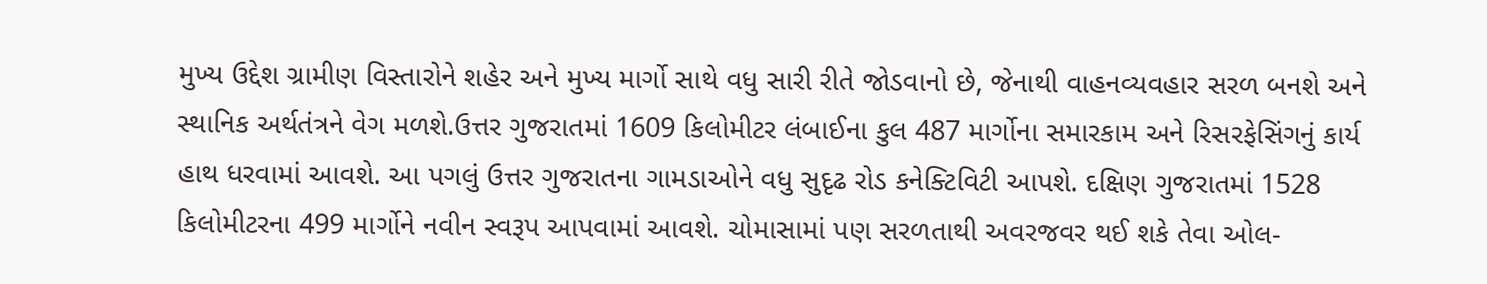મુખ્ય ઉદ્દેશ ગ્રામીણ વિસ્તારોને શહેર અને મુખ્ય માર્ગો સાથે વધુ સારી રીતે જોડવાનો છે, જેનાથી વાહનવ્યવહાર સરળ બનશે અને સ્થાનિક અર્થતંત્રને વેગ મળશે.ઉત્તર ગુજરાતમાં 1609 કિલોમીટર લંબાઈના કુલ 487 માર્ગોના સમારકામ અને રિસરફેસિંગનું કાર્ય હાથ ધરવામાં આવશે. આ પગલું ઉત્તર ગુજરાતના ગામડાઓને વધુ સુદૃઢ રોડ કનેક્ટિવિટી આપશે. દક્ષિણ ગુજરાતમાં 1528 કિલોમીટરના 499 માર્ગોને નવીન સ્વરૂપ આપવામાં આવશે. ચોમાસામાં પણ સરળતાથી અવરજવર થઈ શકે તેવા ઓલ-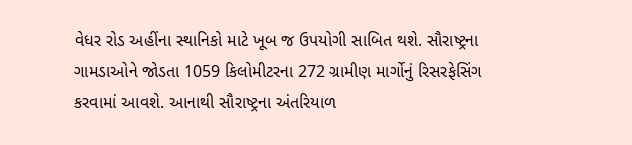વેધર રોડ અહીંના સ્થાનિકો માટે ખૂબ જ ઉપયોગી સાબિત થશે. સૌરાષ્ટ્રના ગામડાઓને જોડતા 1059 કિલોમીટરના 272 ગ્રામીણ માર્ગોનું રિસરફેસિંગ કરવામાં આવશે. આનાથી સૌરાષ્ટ્રના અંતરિયાળ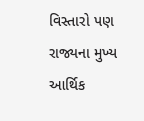વિસ્તારો પણ રાજ્યના મુખ્ય આર્થિક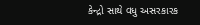કેન્દ્રો સાથે વધુ અસરકારક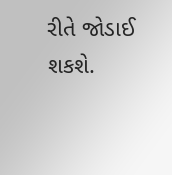રીતે જોડાઈ શકશે.